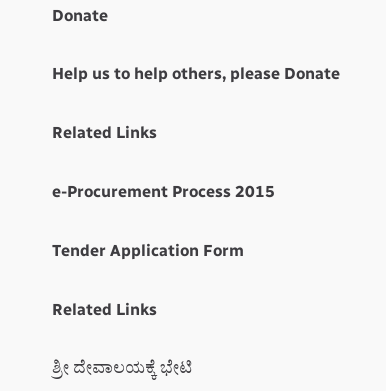Donate

Help us to help others, please Donate

Related Links

e-Procurement Process 2015

Tender Application Form

Related Links

ಶ್ರೀ ದೇವಾಲಯಕ್ಕೆ ಭೇಟಿ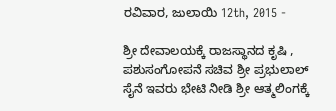ರವಿವಾರ, ಜುಲಾಯಿ 12th, 2015 -

ಶ್ರೀ ದೇವಾಲಯಕ್ಕೆ ರಾಜಸ್ಥಾನದ ಕೃಷಿ , ಪಶುಸಂಗೋಪನೆ ಸಚಿವ ಶ್ರೀ ಪ್ರಭುಲಾಲ್ ಸೈನೆ ಇವರು ಭೇಟಿ ನೀಡಿ ಶ್ರೀ ಆತ್ಮಲಿಂಗಕ್ಕೆ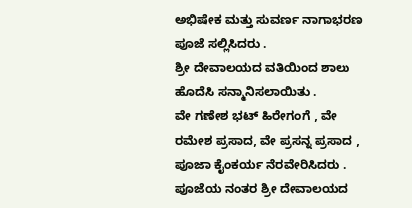ಅಭಿಷೇಕ ಮತ್ತು ಸುವರ್ಣ ನಾಗಾಭರಣ ಪೂಜೆ ಸಲ್ಲಿಸಿದರು .
ಶ್ರೀ ದೇವಾಲಯದ ವತಿಯಿಂದ ಶಾಲು ಹೊದೆಸಿ ಸನ್ಮಾನಿಸಲಾಯಿತು .
ವೇ ಗಣೇಶ ಭಟ್ ಹಿರೇಗಂಗೆ , ವೇ ರಮೇಶ ಪ್ರಸಾದ, ವೇ ಪ್ರಸನ್ನ ಪ್ರಸಾದ , ಪೂಜಾ ಕೈಂಕರ್ಯ ನೆರವೇರಿಸಿದರು .
ಪೂಜೆಯ ನಂತರ ಶ್ರೀ ದೇವಾಲಯದ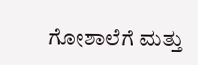ಗೋಶಾಲೆಗೆ ಮತ್ತು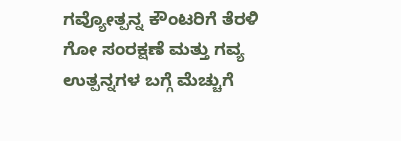ಗವ್ಯೋತ್ಪನ್ನ ಕೌಂಟರಿಗೆ ತೆರಳಿ ಗೋ ಸಂರಕ್ಷಣೆ ಮತ್ತು ಗವ್ಯ ಉತ್ಪನ್ನಗಳ ಬಗ್ಗೆ ಮೆಚ್ಚುಗೆ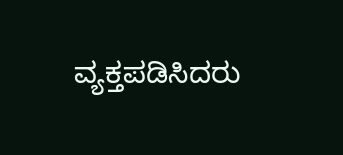ವ್ಯಕ್ತಪಡಿಸಿದರು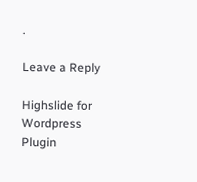.

Leave a Reply

Highslide for Wordpress Plugin